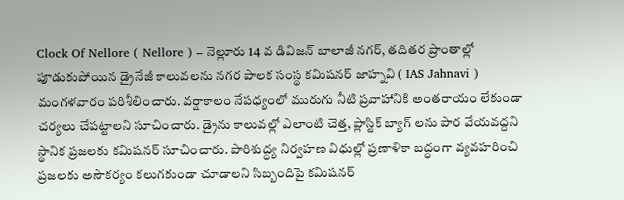Clock Of Nellore ( Nellore ) – నెల్లూరు 14 వ డివిజన్ బాలాజీ నగర్, తదితర ప్రాంతాల్లో పూడుకుపోయిన డ్రైనేజీ కాలువలను నగర పాలక సంస్థ కమిషనర్ జాహ్నవి ( IAS Jahnavi ) మంగళవారం పరిశీలించారు. వర్షాకాలం నేపధ్యంలో మురుగు నీటి ప్రవాహానికి అంతరాయం లేకుండా చర్యలు చేపట్టాలని సూచించారు. డ్రైను కాలువల్లో ఎలాంటి చెత్త, ప్లాస్టిక్ బ్యాగ్ లను పార వేయవద్దని స్థానిక ప్రజలకు కమిషనర్ సూచించారు. పారిశుద్ధ్య నిర్వహణ విధుల్లో ప్రణాళికా బద్ధంగా వ్యవహరించి ప్రజలకు అసౌకర్యం కలుగకుండా చూడాలని సిబ్బందిపై కమిషనర్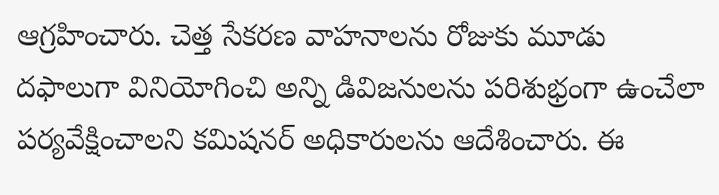ఆగ్రహించారు. చెత్త సేకరణ వాహనాలను రోజుకు మూడు దఫాలుగా వినియోగించి అన్ని డివిజనులను పరిశుభ్రంగా ఉంచేలా పర్యవేక్షించాలని కమిషనర్ అధికారులను ఆదేశించారు. ఈ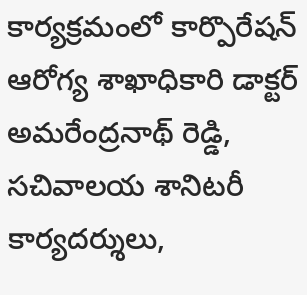కార్యక్రమంలో కార్పొరేషన్ ఆరోగ్య శాఖాధికారి డాక్టర్ అమరేంద్రనాథ్ రెడ్డి, సచివాలయ శానిటరీ కార్యదర్శులు,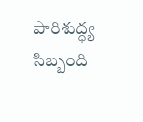పారిశుద్ధ్య సిబ్బంది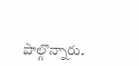పాల్గొన్నారు.